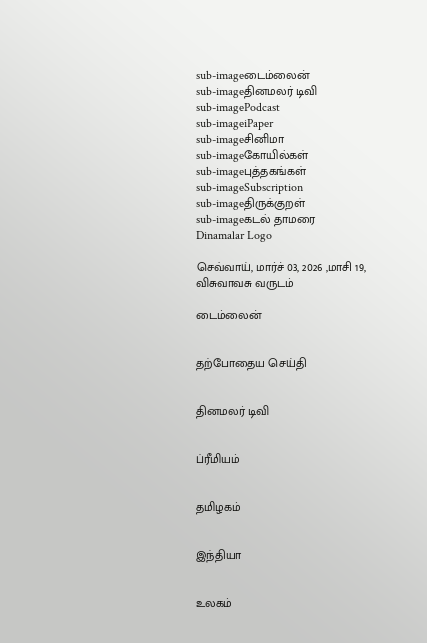sub-imageடைம்லைன்
sub-imageதினமலர் டிவி
sub-imagePodcast
sub-imageiPaper
sub-imageசினிமா
sub-imageகோயில்கள்
sub-imageபுத்தகங்கள்
sub-imageSubscription
sub-imageதிருக்குறள்
sub-imageகடல் தாமரை
Dinamalar Logo

செவ்வாய், மார்ச் 03, 2026 ,மாசி 19, விசுவாவசு வருடம்

டைம்லைன்


தற்போதைய செய்தி


தினமலர் டிவி


ப்ரீமியம்


தமிழகம்


இந்தியா


உலகம்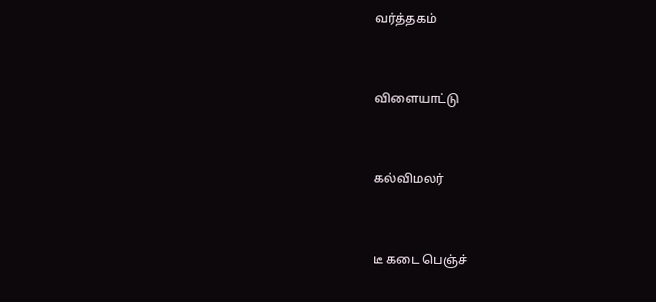வர்த்தகம்


விளையாட்டு


கல்விமலர்


டீ கடை பெஞ்ச்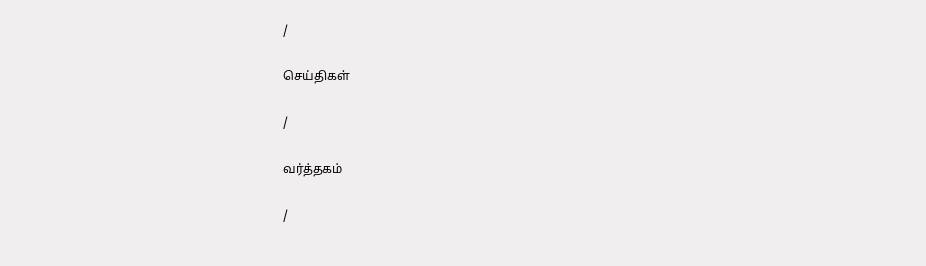/

செய்திகள்

/

வர்த்தகம்

/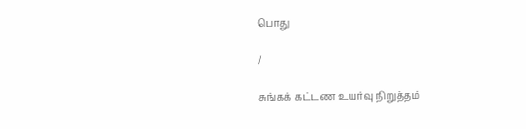பொது

/

சுங்கக் கட்டண உயர்வு நிறுத்தம்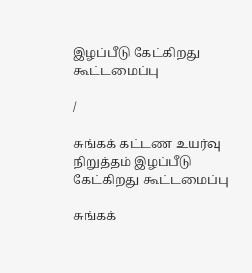இழப்பீடு கேட்கிறது கூட்டமைப்பு

/

சுங்கக் கட்டண உயர்வு நிறுத்தம் இழப்பீடு கேட்கிறது கூட்டமைப்பு

சுங்கக்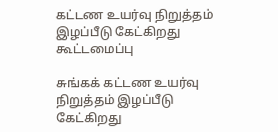கட்டண உயர்வு நிறுத்தம் இழப்பீடு கேட்கிறது கூட்டமைப்பு

சுங்கக் கட்டண உயர்வு நிறுத்தம் இழப்பீடு கேட்கிறது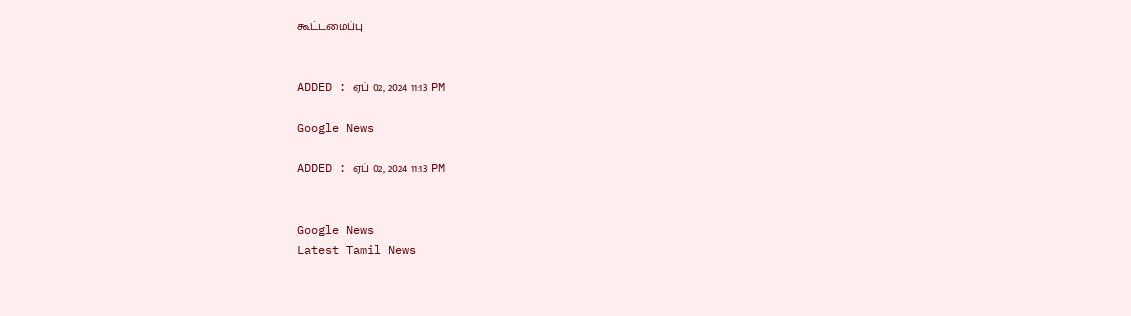கூட்டமைப்பு


ADDED : ஏப் 02, 2024 11:13 PM

Google News

ADDED : ஏப் 02, 2024 11:13 PM


Google News
Latest Tamil News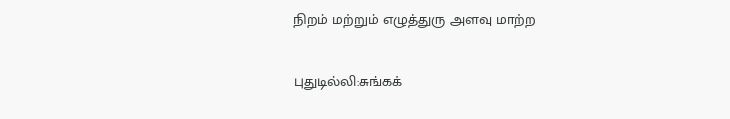நிறம் மற்றும் எழுத்துரு அளவு மாற்ற

புதுடில்லி:சுங்கக்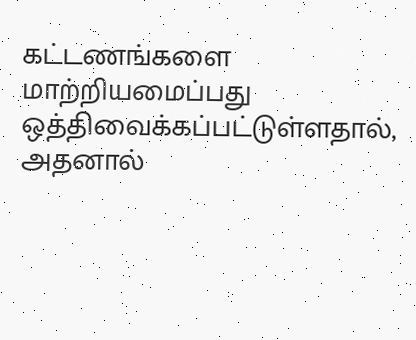கட்டணங்களை மாற்றியமைப்பது ஒத்திவைக்கப்பட்டுள்ளதால், அதனால்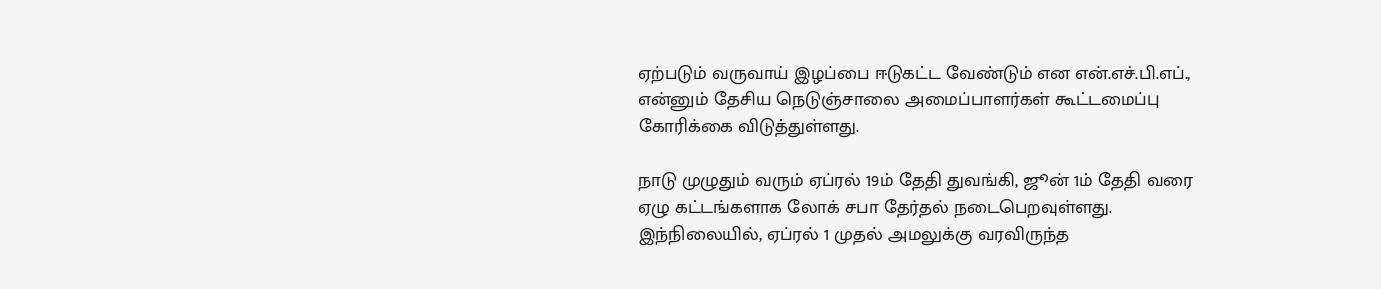ஏற்படும் வருவாய் இழப்பை ஈடுகட்ட வேண்டும் என என்.எச்.பி.எப்., என்னும் தேசிய நெடுஞ்சாலை அமைப்பாளர்கள் கூட்டமைப்பு கோரிக்கை விடுத்துள்ளது.

நாடு முழுதும் வரும் ஏப்ரல் 19ம் தேதி துவங்கி, ஜூன் 1ம் தேதி வரை ஏழு கட்டங்களாக லோக் சபா தேர்தல் நடைபெறவுள்ளது. இந்நிலையில், ஏப்ரல் 1 முதல் அமலுக்கு வரவிருந்த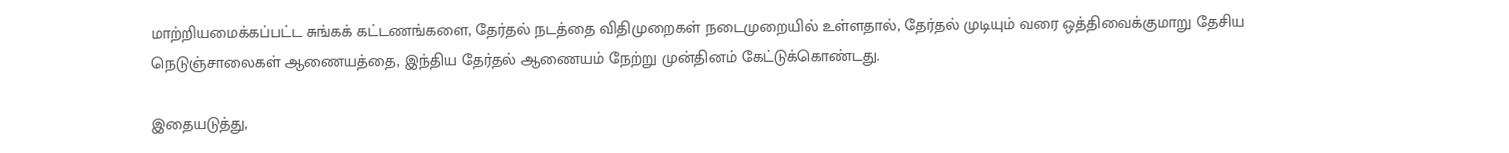மாற்றியமைக்கப்பட்ட சுங்கக் கட்டணங்களை, தேர்தல் நடத்தை விதிமுறைகள் நடைமுறையில் உள்ளதால், தேர்தல் முடியும் வரை ஒத்திவைக்குமாறு தேசிய நெடுஞ்சாலைகள் ஆணையத்தை, இந்திய தேர்தல் ஆணையம் நேற்று முன்தினம் கேட்டுக்கொண்டது.

இதையடுத்து,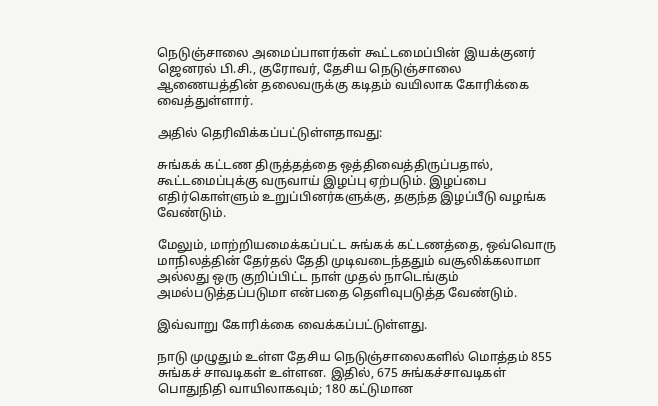நெடுஞ்சாலை அமைப்பாளர்கள் கூட்டமைப்பின் இயக்குனர் ஜெனரல் பி.சி., குரோவர், தேசிய நெடுஞ்சாலை ஆணையத்தின் தலைவருக்கு கடிதம் வயிலாக கோரிக்கை வைத்துள்ளார்.

அதில் தெரிவிக்கப்பட்டுள்ளதாவது:

சுங்கக் கட்டண திருத்தத்தை ஒத்திவைத்திருப்பதால், கூட்டமைப்புக்கு வருவாய் இழப்பு ஏற்படும். இழப்பை எதிர்கொள்ளும் உறுப்பினர்களுக்கு, தகுந்த இழப்பீடு வழங்க வேண்டும்.

மேலும், மாற்றியமைக்கப்பட்ட சுங்கக் கட்டணத்தை, ஒவ்வொரு மாநிலத்தின் தேர்தல் தேதி முடிவடைந்ததும் வசூலிக்கலாமா அல்லது ஒரு குறிப்பிட்ட நாள் முதல் நாடெங்கும் அமல்படுத்தப்படுமா என்பதை தெளிவுபடுத்த வேண்டும்.

இவ்வாறு கோரிக்கை வைக்கப்பட்டுள்ளது.

நாடு முழுதும் உள்ள தேசிய நெடுஞ்சாலைகளில் மொத்தம் 855 சுங்கச் சாவடிகள் உள்ளன. இதில், 675 சுங்கச்சாவடிகள் பொதுநிதி வாயிலாகவும்; 180 கட்டுமான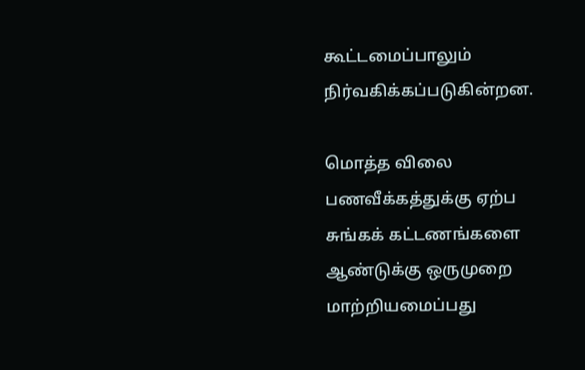கூட்டமைப்பாலும் நிர்வகிக்கப்படுகின்றன.

மொத்த விலை பணவீக்கத்துக்கு ஏற்ப சுங்கக் கட்டணங்களை ஆண்டுக்கு ஒருமுறை மாற்றியமைப்பது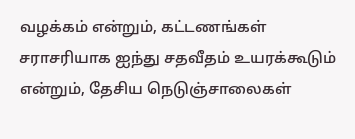வழக்கம் என்றும், கட்டணங்கள் சராசரியாக ஐந்து சதவீதம் உயரக்கூடும் என்றும், தேசிய நெடுஞ்சாலைகள்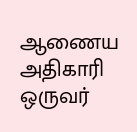ஆணைய அதிகாரி ஒருவர்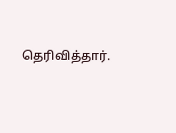தெரிவித்தார்.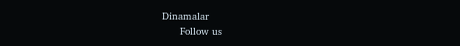Dinamalar
      Follow us